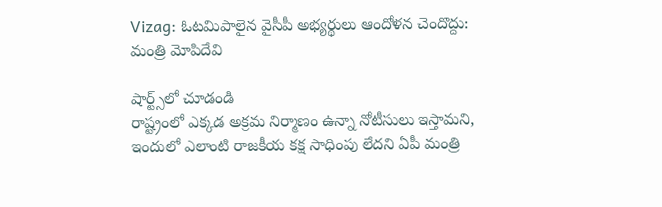Vizag: ఓటమిపాలైన వైసీపీ అభ్యర్థులు ఆందోళన చెందొద్దు: మంత్రి మోపిదేవి

షార్ట్స్‌లో చూడండి
రాష్ట్రంలో ఎక్కడ అక్రమ నిర్మాణం ఉన్నా నోటీసులు ఇస్తామని, ఇందులో ఎలాంటి రాజకీయ కక్ష సాధింపు లేదని ఏపీ మంత్రి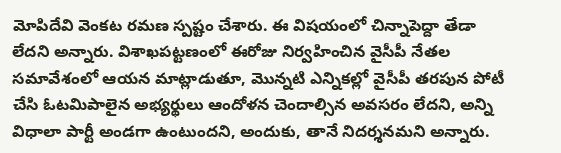మోపిదేవి వెంకట రమణ స్పష్టం చేశారు. ఈ విషయంలో చిన్నాపెద్దా తేడా లేదని అన్నారు. విశాఖపట్టణంలో ఈరోజు నిర్వహించిన వైసీపీ నేతల సమావేశంలో ఆయన మాట్లాడుతూ, మొన్నటి ఎన్నికల్లో వైసీపీ తరపున పోటీ చేసి ఓటమిపాలైన అభ్యర్థులు ఆందోళన చెందాల్సిన అవసరం లేదని, అన్ని విధాలా పార్టీ అండగా ఉంటుందని, అందుకు, తానే నిదర్శనమని అన్నారు.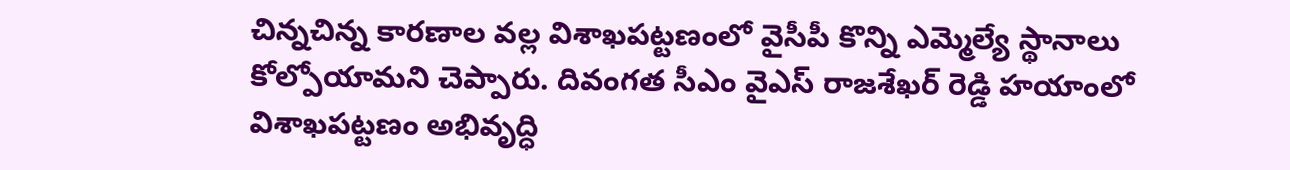చిన్నచిన్న కారణాల వల్ల విశాఖపట్టణంలో వైసీపీ కొన్ని ఎమ్మెల్యే స్థానాలు కోల్పోయామని చెప్పారు. దివంగత సీఎం వైఎస్ రాజశేఖర్ రెడ్డి హయాంలో విశాఖపట్టణం అభివృద్ధి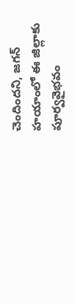చెందిందని, జగన్ హయాంలో ఈ జిల్లాకు పూర్వవైభవం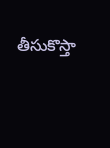తీసుకొస్తా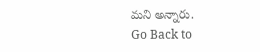మని అన్నారు.
Go Back to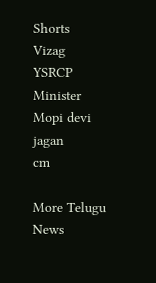Shorts
Vizag
YSRCP
Minister
Mopi devi
jagan
cm

More Telugu News